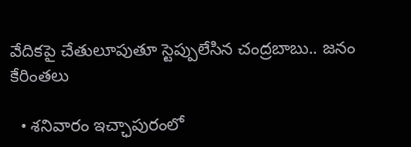వేదికపై చేతులూపుతూ స్టెప్పులేసిన చంద్రబాబు.. జనం కేరింతలు

  • శనివారం ఇచ్ఛాపురంలో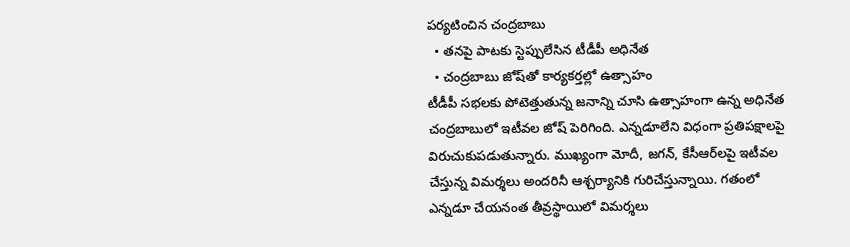పర్యటించిన చంద్రబాబు
  • తనపై పాటకు స్టెప్పులేసిన టీడీపీ అధినేత
  • చంద్రబాబు జోష్‌తో కార్యకర్తల్లో ఉత్సాహం
టీడీపీ సభలకు పోటెత్తుతున్న జనాన్ని చూసి ఉత్సాహంగా ఉన్న అధినేత చంద్రబాబులో ఇటీవల జోష్ పెరిగింది. ఎన్నడూలేని విధంగా ప్రతిపక్షాలపై విరుచుకుపడుతున్నారు. ముఖ్యంగా మోదీ, జగన్, కేసీఆర్‌లపై ఇటీవల చేస్తున్న విమర్శలు అందరినీ ఆశ్చర్యానికి గురిచేస్తున్నాయి. గతంలో ఎన్నడూ చేయనంత తీవ్రస్థాయిలో విమర్శలు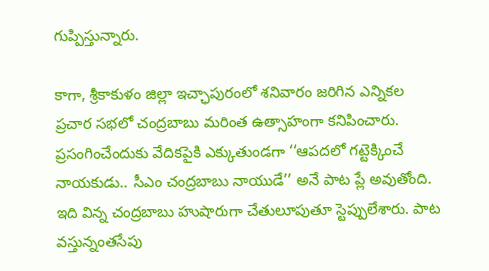గుప్పిస్తున్నారు.

కాగా, శ్రీకాకుళం జిల్లా ఇచ్ఛాపురంలో శనివారం జరిగిన ఎన్నికల ప్రచార సభలో చంద్రబాబు మరింత ఉత్సాహంగా కనిపించారు. ప్రసంగించేందుకు వేదికపైకి ఎక్కుతుండగా ‘‘ఆపదలో గట్టెక్కించే నాయకుడు.. సీఎం చంద్రబాబు నాయుడే’’ అనే పాట ప్లే అవుతోంది. ఇది విన్న చంద్రబాబు హుషారుగా చేతులూపుతూ స్టెప్పులేశారు. పాట వస్తున్నంతసేపు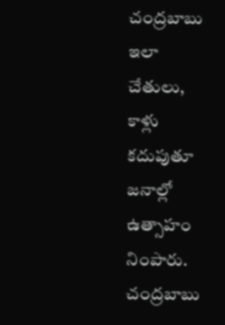చంద్రబాబు ఇలా చేతులు, కాళ్లు కదుపుతూ జనాల్లో ఉత్సాహం నింపారు. చంద్రబాబు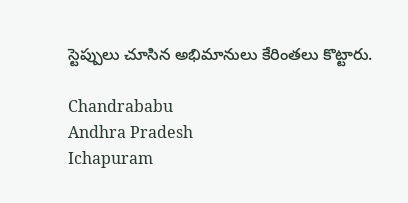స్టెప్పులు చూసిన అభిమానులు కేరింతలు కొట్టారు.

Chandrababu
Andhra Pradesh
Ichapuram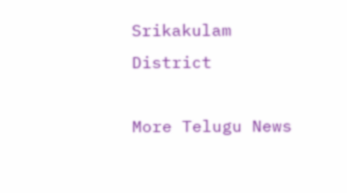Srikakulam District

More Telugu News